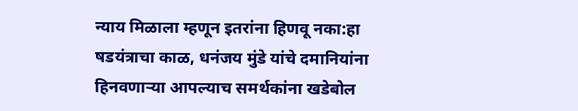न्याय मिळाला म्हणून इतरांना हिणवू नका:हा षडयंत्राचा काळ, धनंजय मुंडे यांचे दमानियांना हिनवणाऱ्या आपल्याच समर्थकांना खडेबोल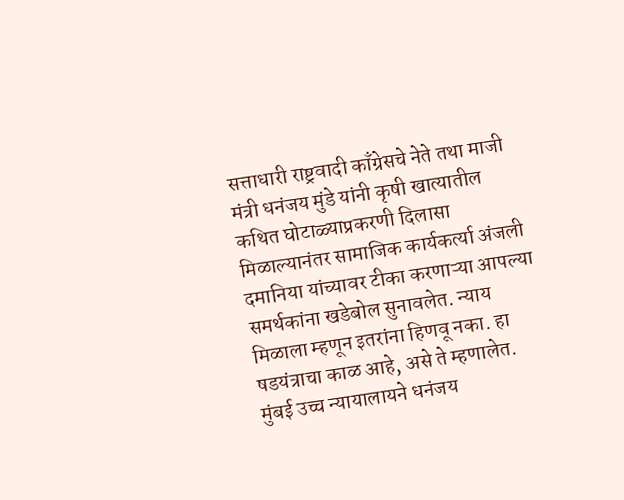सत्ताधारी राष्ट्रवादी काँग्रेसचे नेते तथा माजी मंत्री धनंजय मुंडे यांनी कृषी खात्यातील कथित घोटाळ्याप्रकरणी दिलासा मिळाल्यानंतर सामाजिक कार्यकर्त्या अंजली दमानिया यांच्यावर टीका करणाऱ्या आपल्या समर्थकांना खडेबोल सुनावलेत. न्याय मिळाला म्हणून इतरांना हिणवू नका. हा षडयंत्राचा काळ आहे, असे ते म्हणालेत. मुंबई उच्च न्यायालायने धनंजय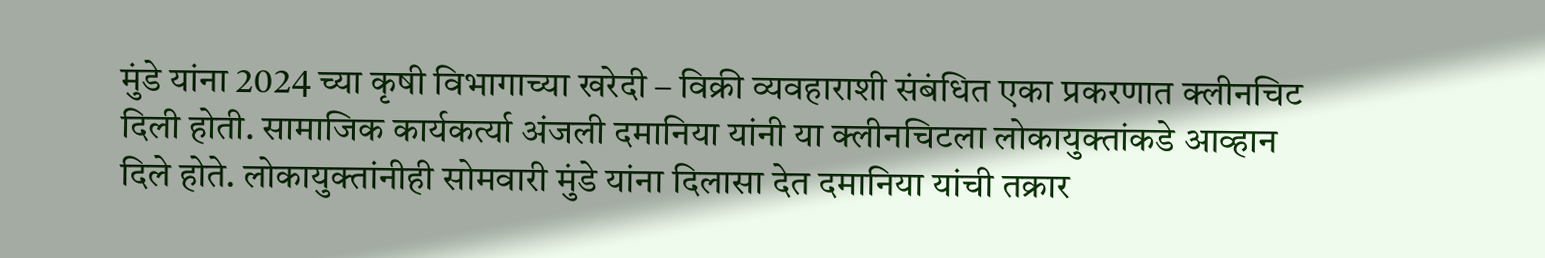मुंडे यांना 2024 च्या कृषी विभागाच्या खरेदी – विक्री व्यवहाराशी संबंधित एका प्रकरणात क्लीनचिट दिली होती. सामाजिक कार्यकर्त्या अंजली दमानिया यांनी या क्लीनचिटला लोकायुक्तांकडे आव्हान दिले होते. लोकायुक्तांनीही सोमवारी मुंडे यांना दिलासा देत दमानिया यांची तक्रार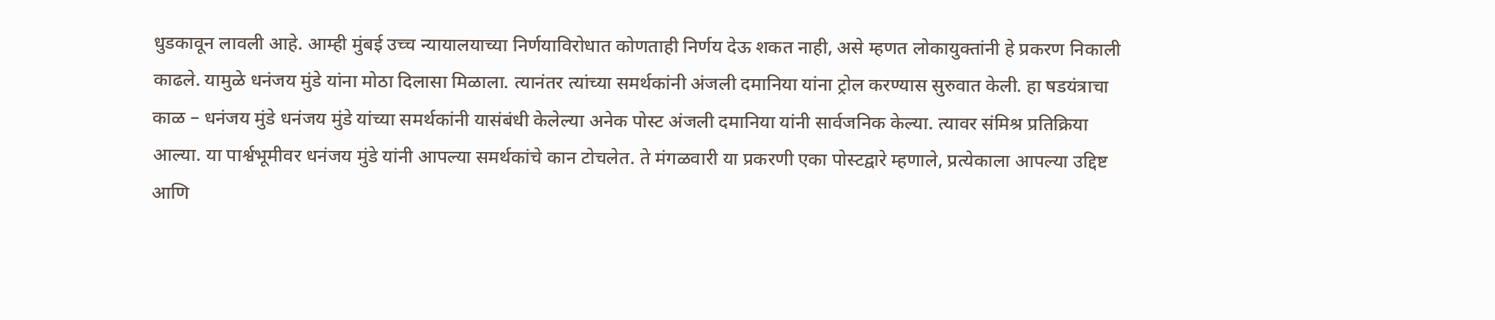धुडकावून लावली आहे. आम्ही मुंबई उच्च न्यायालयाच्या निर्णयाविरोधात कोणताही निर्णय देऊ शकत नाही, असे म्हणत लोकायुक्तांनी हे प्रकरण निकाली काढले. यामुळे धनंजय मुंडे यांना मोठा दिलासा मिळाला. त्यानंतर त्यांच्या समर्थकांनी अंजली दमानिया यांना ट्रोल करण्यास सुरुवात केली. हा षडयंत्राचा काळ – धनंजय मुंडे धनंजय मुंडे यांच्या समर्थकांनी यासंबंधी केलेल्या अनेक पोस्ट अंजली दमानिया यांनी सार्वजनिक केल्या. त्यावर संमिश्र प्रतिक्रिया आल्या. या पार्श्वभूमीवर धनंजय मुंडे यांनी आपल्या समर्थकांचे कान टोचलेत. ते मंगळवारी या प्रकरणी एका पोस्टद्वारे म्हणाले, प्रत्येकाला आपल्या उद्दिष्ट आणि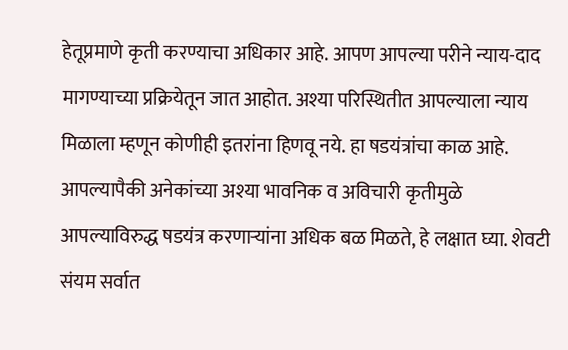हेतूप्रमाणे कृती करण्याचा अधिकार आहे. आपण आपल्या परीने न्याय-दाद मागण्याच्या प्रक्रियेतून जात आहोत. अश्या परिस्थितीत आपल्याला न्याय मिळाला म्हणून कोणीही इतरांना हिणवू नये. हा षडयंत्रांचा काळ आहे. आपल्यापैकी अनेकांच्या अश्या भावनिक व अविचारी कृतीमुळे आपल्याविरुद्ध षडयंत्र करणाऱ्यांना अधिक बळ मिळते, हे लक्षात घ्या. शेवटी संयम सर्वात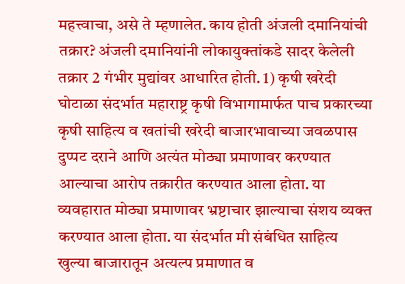महत्त्वाचा, असे ते म्हणालेत. काय होती अंजली दमानियांची तक्रार? अंजली दमानियांनी लोकायुक्तांकडे सादर केलेली तक्रार 2 गंभीर मुद्यांवर आधारित होती. 1) कृषी खरेदी घोटाळा संदर्भात महाराष्ट्र कृषी विभागामार्फत पाच प्रकारच्या कृषी साहित्य व खतांची खरेदी बाजारभावाच्या जवळपास दुप्पट दराने आणि अत्यंत मोठ्या प्रमाणावर करण्यात आल्याचा आरोप तक्रारीत करण्यात आला होता. या व्यवहारात मोठ्या प्रमाणावर भ्रष्टाचार झाल्याचा संशय व्यक्त करण्यात आला होता. या संदर्भात मी संबंधित साहित्य खुल्या बाजारातून अत्यल्प प्रमाणात व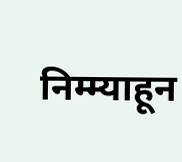निम्म्याहून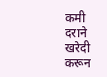कमी दराने खरेदी करून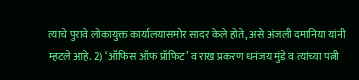त्याचे पुरावे लोकायुक्त कार्यालयासमोर सादर केले होते, असे अंजली दमानिया यांनी म्हटले आहे. 2) ‘ऑफिस ऑफ प्रॉफिट’ व राख प्रकरण धनंजय मुंडे व त्यांच्या पत्नी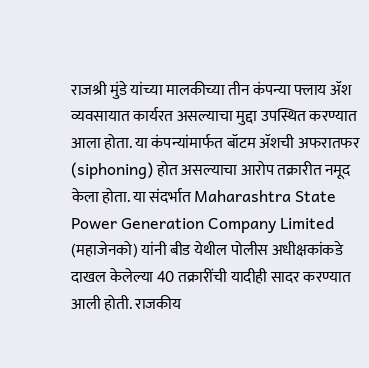राजश्री मुंडे यांच्या मालकीच्या तीन कंपन्या फ्लाय ॲश व्यवसायात कार्यरत असल्याचा मुद्दा उपस्थित करण्यात आला होता. या कंपन्यांमार्फत बॉटम ॲशची अफरातफर (siphoning) होत असल्याचा आरोप तक्रारीत नमूद केला होता. या संदर्भात Maharashtra State Power Generation Company Limited (महाजेनको) यांनी बीड येथील पोलीस अधीक्षकांकडे दाखल केलेल्या 40 तक्रारींची यादीही सादर करण्यात आली होती. राजकीय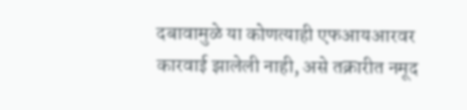दबावामुळे या कोणत्याही एफआयआरवर कारवाई झालेली नाही, असे तक्रारीत नमूद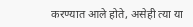करण्यात आले होते, असेही त्या या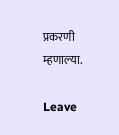प्रकरणी म्हणाल्या.

Leave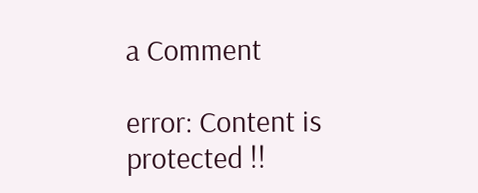a Comment

error: Content is protected !!